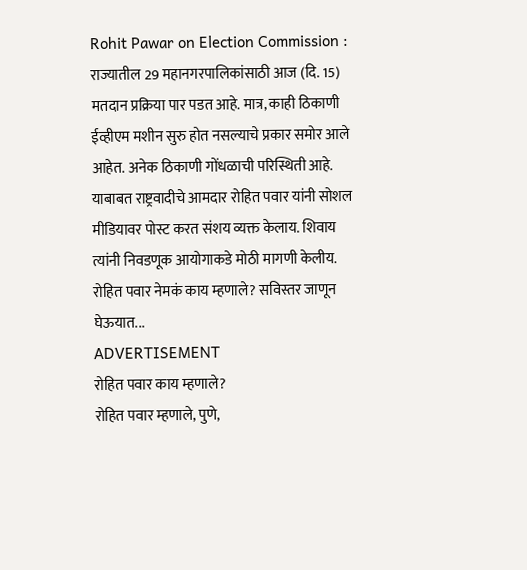Rohit Pawar on Election Commission : राज्यातील 29 महानगरपालिकांसाठी आज (दि. 15) मतदान प्रक्रिया पार पडत आहे. मात्र, काही ठिकाणी ईव्हीएम मशीन सुरु होत नसल्याचे प्रकार समोर आले आहेत. अनेक ठिकाणी गोंधळाची परिस्थिती आहे. याबाबत राष्ट्रवादीचे आमदार रोहित पवार यांनी सोशल मीडियावर पोस्ट करत संशय व्यक्त केलाय. शिवाय त्यांनी निवडणूक आयोगाकडे मोठी मागणी केलीय. रोहित पवार नेमकं काय म्हणाले? सविस्तर जाणून घेऊयात...
ADVERTISEMENT
रोहित पवार काय म्हणाले?
रोहित पवार म्हणाले, पुणे,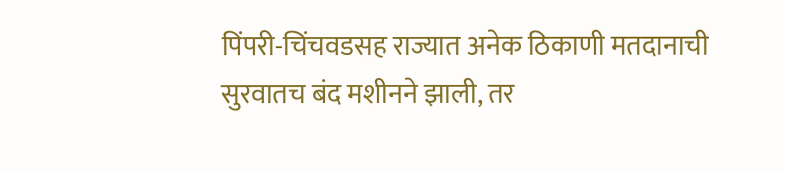पिंपरी-चिंचवडसह राज्यात अनेक ठिकाणी मतदानाची सुरवातच बंद मशीनने झाली, तर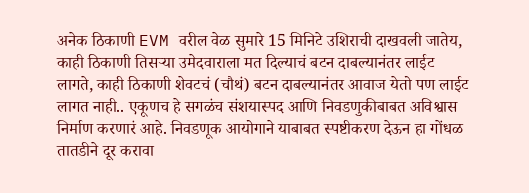अनेक ठिकाणी EVM वरील वेळ सुमारे 15 मिनिटे उशिराची दाखवली जातेय, काही ठिकाणी तिसऱ्या उमेदवाराला मत दिल्याचं बटन दाबल्यानंतर लाईट लागते, काही ठिकाणी शेवटचं (चौथं) बटन दाबल्यानंतर आवाज येतो पण लाईट लागत नाही.. एकूणच हे सगळंच संशयास्पद आणि निवडणुकीबाबत अविश्वास निर्माण करणारं आहे. निवडणूक आयोगाने याबाबत स्पष्टीकरण देऊन हा गोंधळ तातडीने दूर करावा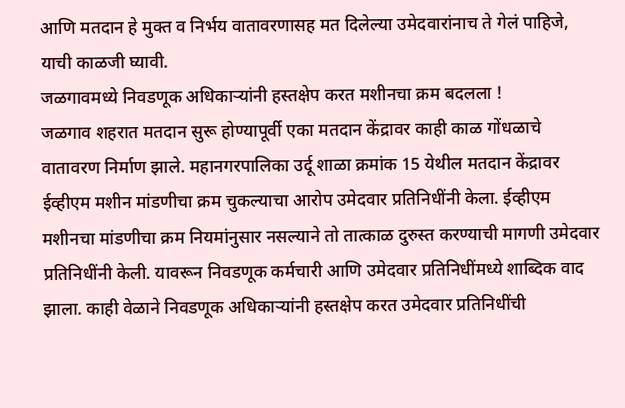आणि मतदान हे मुक्त व निर्भय वातावरणासह मत दिलेल्या उमेदवारांनाच ते गेलं पाहिजे, याची काळजी घ्यावी.
जळगावमध्ये निवडणूक अधिकाऱ्यांनी हस्तक्षेप करत मशीनचा क्रम बदलला !
जळगाव शहरात मतदान सुरू होण्यापूर्वी एका मतदान केंद्रावर काही काळ गोंधळाचे वातावरण निर्माण झाले. महानगरपालिका उर्दू शाळा क्रमांक 15 येथील मतदान केंद्रावर ईव्हीएम मशीन मांडणीचा क्रम चुकल्याचा आरोप उमेदवार प्रतिनिधींनी केला. ईव्हीएम मशीनचा मांडणीचा क्रम नियमांनुसार नसल्याने तो तात्काळ दुरुस्त करण्याची मागणी उमेदवार प्रतिनिधींनी केली. यावरून निवडणूक कर्मचारी आणि उमेदवार प्रतिनिधींमध्ये शाब्दिक वाद झाला. काही वेळाने निवडणूक अधिकाऱ्यांनी हस्तक्षेप करत उमेदवार प्रतिनिधींची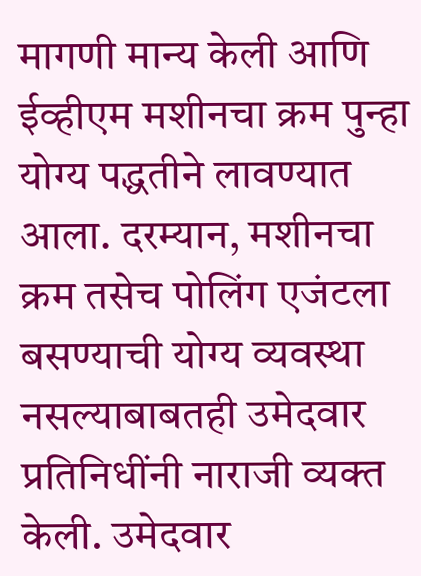मागणी मान्य केली आणि ईव्हीएम मशीनचा क्रम पुन्हा योग्य पद्धतीने लावण्यात आला. दरम्यान, मशीनचा क्रम तसेच पोलिंग एजंटला बसण्याची योग्य व्यवस्था नसल्याबाबतही उमेदवार प्रतिनिधींनी नाराजी व्यक्त केली. उमेदवार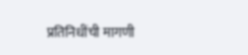प्रतिनिधींची मागणी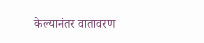केल्यानंतर वातावरण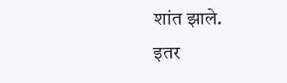शांत झाले.
इतर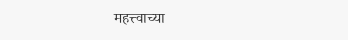महत्त्वाच्या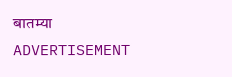बातम्या
ADVERTISEMENT